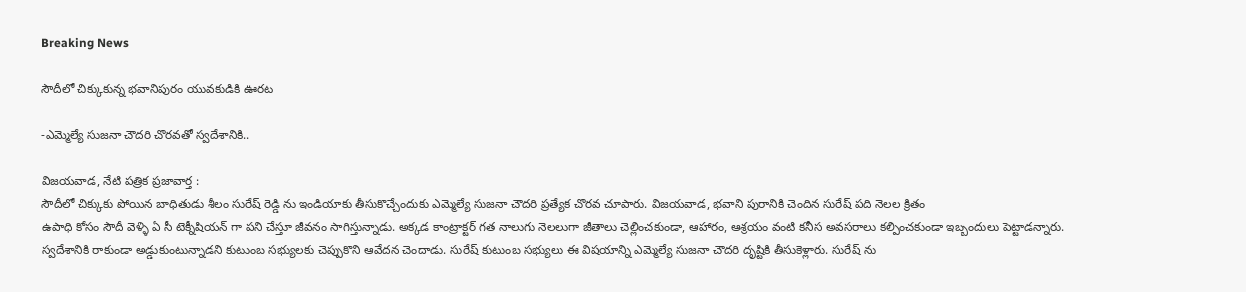Breaking News

సౌదీలో చిక్కుకున్న భవానిపురం యువకుడికి ఊరట

-ఎమ్మెల్యే సుజనా చౌదరి చొరవతో స్వదేశానికి..

విజయవాడ, నేటి పత్రిక ప్రజావార్త :
సౌదీలో చిక్కుకు పోయిన బాధితుడు శీలం సురేష్ రెడ్డి ను ఇండియాకు తీసుకొచ్చేందుకు ఎమ్మెల్యే సుజనా చౌదరి ప్రత్యేక చొరవ చూపారు. విజయవాడ, భవాని పురానికి చెందిన సురేష్ పది నెలల క్రితం
ఉపాధి కోసం సౌదీ వెళ్ళి ఏ సీ టెక్నీషియన్ గా పని చేస్తూ జీవనం సాగిస్తున్నాడు. అక్కడ కాంట్రాక్టర్ గత నాలుగు నెలలుగా జీతాలు చెల్లించకుండా, ఆహారం, ఆశ్రయం వంటి కనీస అవసరాలు కల్పించకుండా ఇబ్బందులు పెట్టాడన్నారు. స్వదేశానికి రాకుండా అడ్డుకుంటున్నాడని కుటుంబ సభ్యులకు చెప్పుకొని ఆవేదన చెందాడు. సురేష్ కుటుంబ సభ్యులు ఈ విషయాన్ని ఎమ్మెల్యే సుజనా చౌదరి దృష్టికి తీసుకెళ్లారు. సురేష్ ను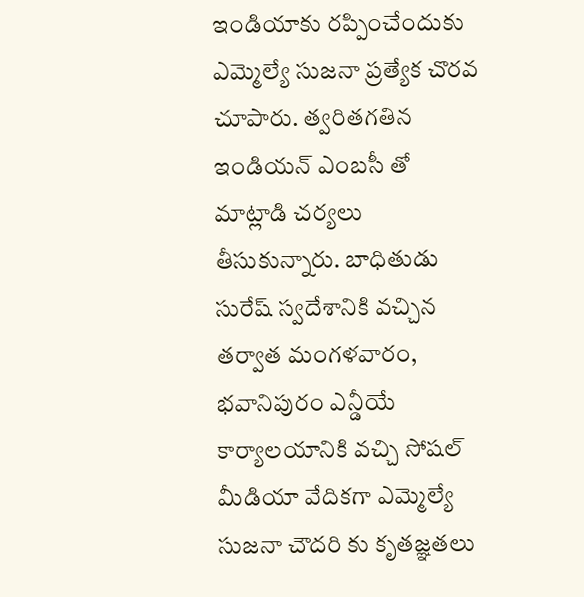ఇండియాకు రప్పించేందుకు ఎమ్మెల్యే సుజనా ప్రత్యేక చొరవ చూపారు. త్వరితగతిన ఇండియన్ ఎంబసీ తో మాట్లాడి చర్యలు తీసుకున్నారు. బాధితుడు సురేష్ స్వదేశానికి వచ్చిన తర్వాత మంగళవారం, భవానిపురం ఎన్డీయే కార్యాలయానికి వచ్చి సోషల్ మీడియా వేదికగా ఎమ్మెల్యే సుజనా చౌదరి కు కృతజ్ఞతలు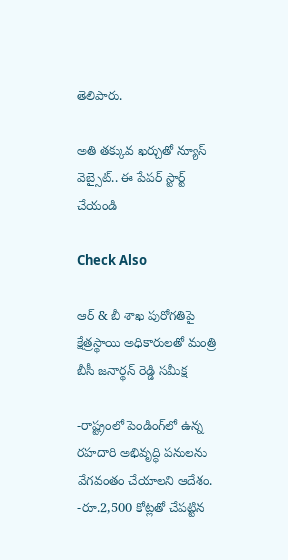తెలిపారు.

అతి తక్కువ ఖర్చుతో న్యూస్ వెబ్సైట్.. ఈ పేపర్ స్టార్ట్ చేయండి

Check Also

ఆర్ & బీ శాఖ పురోగతిపై క్షేత్రస్థాయి అధికారులతో మంత్రి బీసీ జనార్థన్ రెడ్డి సమీక్ష

-రాష్ట్రంలో పెండింగ్‌లో ఉన్న రహదారి అభివృద్ధి పనులను వేగవంతం చేయాలని ఆదేశం. -రూ.2,500 కోట్లతో చేపట్టిన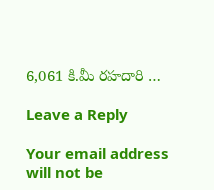6,061 కి.మీ రహదారి …

Leave a Reply

Your email address will not be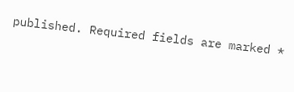published. Required fields are marked *